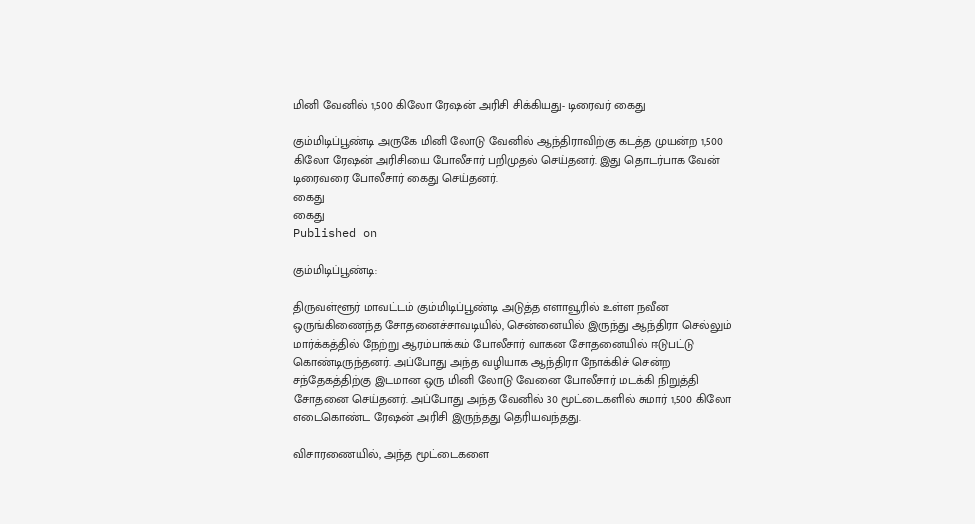மினி வேனில் 1,500 கிலோ ரேஷன் அரிசி சிக்கியது- டிரைவர் கைது

கும்மிடிப்பூண்டி அருகே மினி லோடு வேனில் ஆந்திராவிற்கு கடத்த முயன்ற 1,500 கிலோ ரேஷன் அரிசியை போலீசார் பறிமுதல் செய்தனர். இது தொடர்பாக வேன் டிரைவரை போலீசார் கைது செய்தனர்.
கைது
கைது
Published on

கும்மிடிப்பூண்டி:

திருவள்ளூர் மாவட்டம் கும்மிடிப்பூண்டி அடுத்த எளாவூரில் உள்ள நவீன ஒருங்கிணைந்த சோதனைச்சாவடியில், சென்னையில் இருந்து ஆந்திரா செல்லும் மார்க்கத்தில் நேற்று ஆரம்பாக்கம் போலீசார் வாகன சோதனையில் ஈடுபட்டு கொண்டிருந்தனர். அப்போது அந்த வழியாக ஆந்திரா நோக்கிச் சென்ற சந்தேகத்திற்கு இடமான ஒரு மினி லோடு வேனை போலீசார் மடக்கி நிறுத்தி சோதனை செய்தனர். அப்போது அந்த வேனில் 30 மூட்டைகளில் சுமார் 1,500 கிலோ எடைகொண்ட ரேஷன் அரிசி இருந்தது தெரியவந்தது.

விசாரணையில், அந்த மூட்டைகளை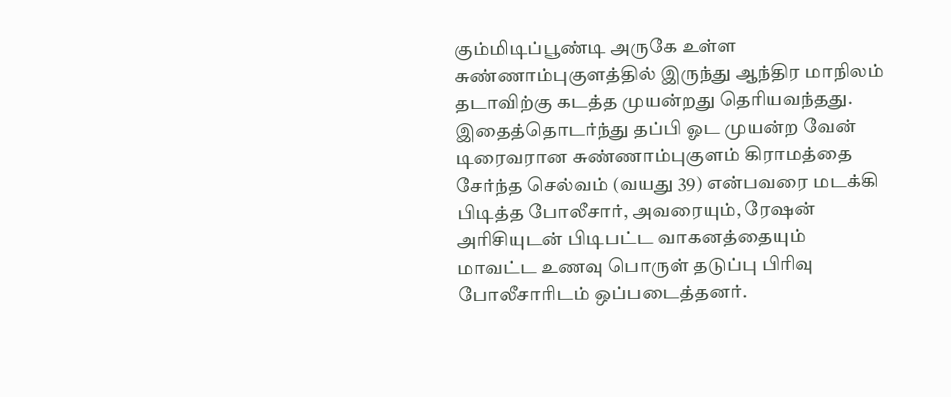கும்மிடிப்பூண்டி அருகே உள்ள சுண்ணாம்புகுளத்தில் இருந்து ஆந்திர மாநிலம் தடாவிற்கு கடத்த முயன்றது தெரியவந்தது. இதைத்தொடர்ந்து தப்பி ஓட முயன்ற வேன் டிரைவரான சுண்ணாம்புகுளம் கிராமத்தை சேர்ந்த செல்வம் (வயது 39) என்பவரை மடக்கி பிடித்த போலீசார், அவரையும், ரேஷன் அரிசியுடன் பிடிபட்ட வாகனத்தையும் மாவட்ட உணவு பொருள் தடுப்பு பிரிவு போலீசாரிடம் ஒப்படைத்தனர்.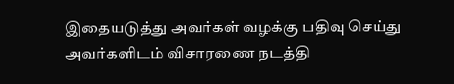இதையடுத்து அவர்கள் வழக்கு பதிவு செய்து அவர்களிடம் விசாரணை நடத்தி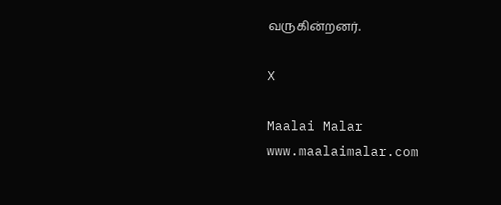வருகின்றனர்.

X

Maalai Malar
www.maalaimalar.com